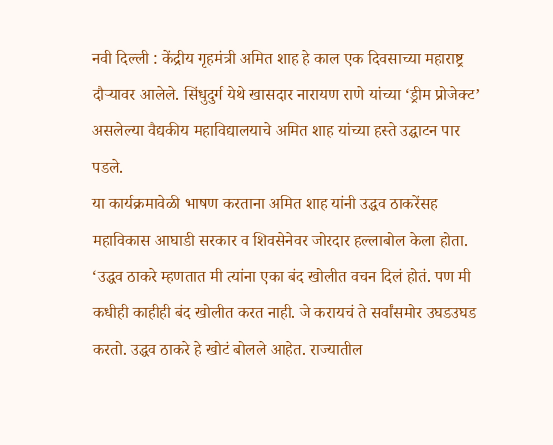नवी दिल्ली : केंद्रीय गृहमंत्री अमित शाह हे काल एक दिवसाच्या महाराष्ट्र दौऱ्यावर आलेले. सिंधुदुर्ग येथे खासदार नारायण राणे यांच्या ‘ड्रीम प्रोजेक्ट’ असलेल्या वैद्यकीय महाविद्यालयाचे अमित शाह यांच्या हस्ते उद्घाटन पार पडले.
या कार्यक्रमावेळी भाषण करताना अमित शाह यांनी उद्धव ठाकरेंसह महाविकास आघाडी सरकार व शिवसेनेवर जोरदार हल्लाबोल केला होता. ‘उद्धव ठाकरे म्हणतात मी त्यांना एका बंद खोलीत वचन दिलं होतं. पण मी कधीही काहीही बंद खोलीत करत नाही. जे करायचं ते सर्वांसमोर उघडउघड करतो. उद्धव ठाकरे हे खोटं बोलले आहेत. राज्यातील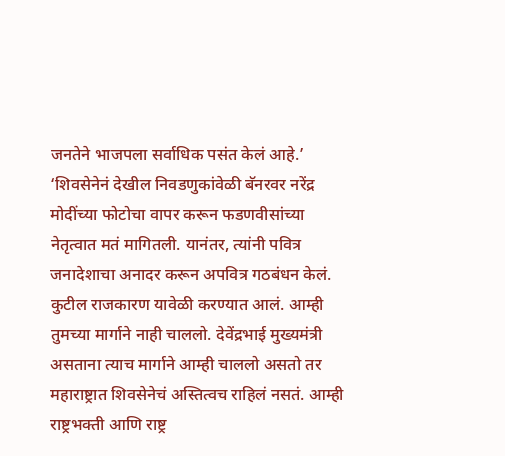जनतेने भाजपला सर्वाधिक पसंत केलं आहे.’
‘शिवसेनेनं देखील निवडणुकांवेळी बॅनरवर नरेंद्र मोदींच्या फोटोचा वापर करून फडणवीसांच्या नेतृत्वात मतं मागितली. यानंतर, त्यांनी पवित्र जनादेशाचा अनादर करून अपवित्र गठबंधन केलं. कुटील राजकारण यावेळी करण्यात आलं. आम्ही तुमच्या मार्गाने नाही चाललो. देवेंद्रभाई मुख्यमंत्री असताना त्याच मार्गाने आम्ही चाललो असतो तर महाराष्ट्रात शिवसेनेचं अस्तित्वच राहिलं नसतं. आम्ही राष्ट्रभक्ती आणि राष्ट्र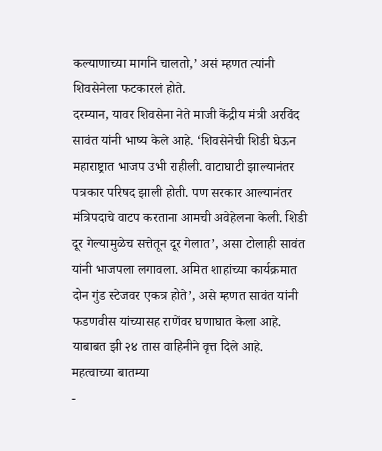कल्याणाच्या मार्गाने चालतो,’ असं म्हणत त्यांनी शिवसेनेला फटकारलं होते.
दरम्यान, यावर शिवसेना नेते माजी केंद्रीय मंत्री अरविंद सावंत यांनी भाष्य केले आहे. ‘शिवसेनेची शिडी घेऊन महाराष्ट्रात भाजप उभी राहीली. वाटाघाटी झाल्यानंतर पत्रकार परिषद झाली होती. पण सरकार आल्यानंतर मंत्रिपदाचे वाटप करताना आमची अवेहेलना केली. शिडी दूर गेल्यामुळेच सत्तेतून दूर गेलात’, असा टोलाही सावंत यांनी भाजपला लगावला. अमित शाहांच्या कार्यक्रमात दोन गुंड स्टेजवर एकत्र होते’, असे म्हणत सावंत यांनी फडणवीस यांच्यासह राणेंवर घणाघात केला आहे. याबाबत झी २४ तास वाहिनीने वृत्त दिले आहे.
महत्वाच्या बातम्या
-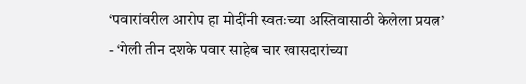‘पवारांवरील आरोप हा मोदींनी स्वतःच्या अस्तिवासाठी केलेला प्रयत्न’
- ‘गेली तीन दशके पवार साहेब चार खासदारांच्या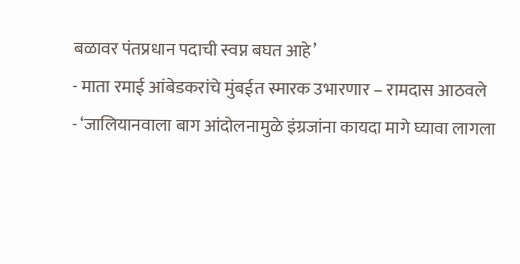बळावर पंतप्रधान पदाची स्वप्न बघत आहे’
- माता रमाई आंबेडकरांचे मुंबईत स्मारक उभारणार – रामदास आठवले
- ‘जालियानवाला बाग आंदोलनामुळे इंग्रजांना कायदा मागे घ्यावा लागला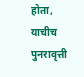होता, याचीच पुनरावृत्ती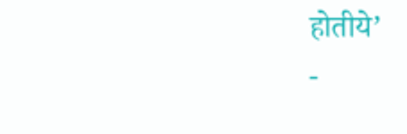होतीये’
-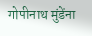गोपीनाथ मुंडेंना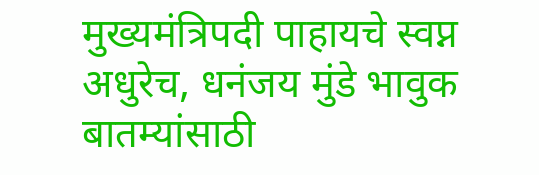मुख्यमंत्रिपदी पाहायचे स्वप्न अधुरेच, धनंजय मुंडे भावुक
बातम्यांसाठी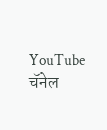YouTube चॅनेल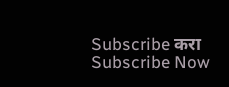Subscribe करा
Subscribe Now